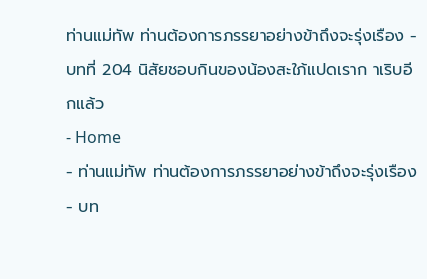ท่านแม่ทัพ ท่านต้องการภรรยาอย่างข้าถึงจะรุ่งเรือง - บทที่ 204 นิสัยชอบกินของน้องสะใภ้แปดเราก าเริบอีกแล้ว
- Home
- ท่านแม่ทัพ ท่านต้องการภรรยาอย่างข้าถึงจะรุ่งเรือง
- บท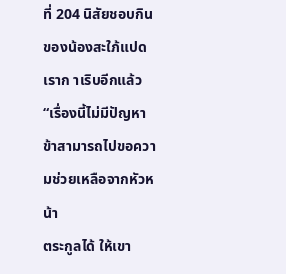ที่ 204 นิสัยชอบกินของน้องสะใภ้แปดเราก าเริบอีกแล้ว
“เรื่องนี้ไม่มีปัญหา ข้าสามารถไปขอความช่วยเหลือจากหัวหน้า
ตระกูลได้ ให้เขา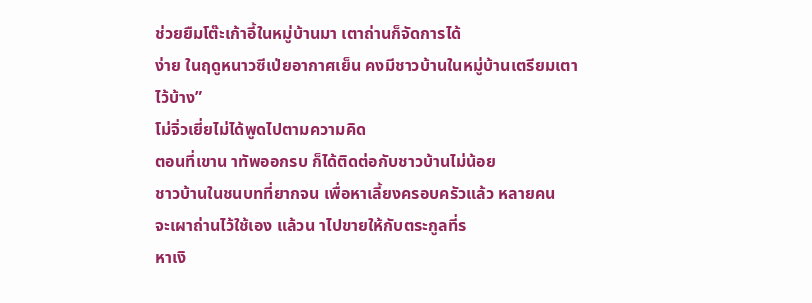ช่วยยืมโต๊ะเก้าอี้ในหมู่บ้านมา เตาถ่านก็จัดการได้
ง่าย ในฤดูหนาวซีเป่ยอากาศเย็น คงมีชาวบ้านในหมู่บ้านเตรียมเตา
ไว้บ้าง”
โม่จิ่วเยี่ยไม่ได้พูดไปตามความคิด
ตอนที่เขาน าทัพออกรบ ก็ได้ติดต่อกับชาวบ้านไม่น้อย
ชาวบ้านในชนบทที่ยากจน เพื่อหาเลี้ยงครอบครัวแล้ว หลายคน
จะเผาถ่านไว้ใช้เอง แล้วน าไปขายให้กับตระกูลที่ร
หาเงิ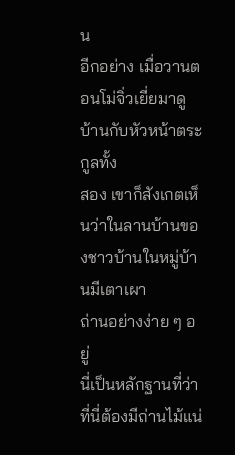น
อีกอย่าง เมื่อวานตอนโม่จิ่วเยี่ยมาดูบ้านกับหัวหน้าตระกูลทั้ง
สอง เขาก็สังเกตเห็นว่าในลานบ้านของชาวบ้านในหมู่บ้านมีเตาเผา
ถ่านอย่างง่าย ๆ อยู่
นี่เป็นหลักฐานที่ว่าที่นี่ต้องมีถ่านไม้แน่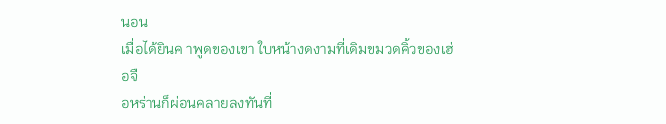นอน
เมื่อได้ยินค าพูดของเขา ใบหน้างดงามที่เดิมขมวดคิ้วของเฮ่อจื
อหร่านก็ผ่อนคลายลงทันที่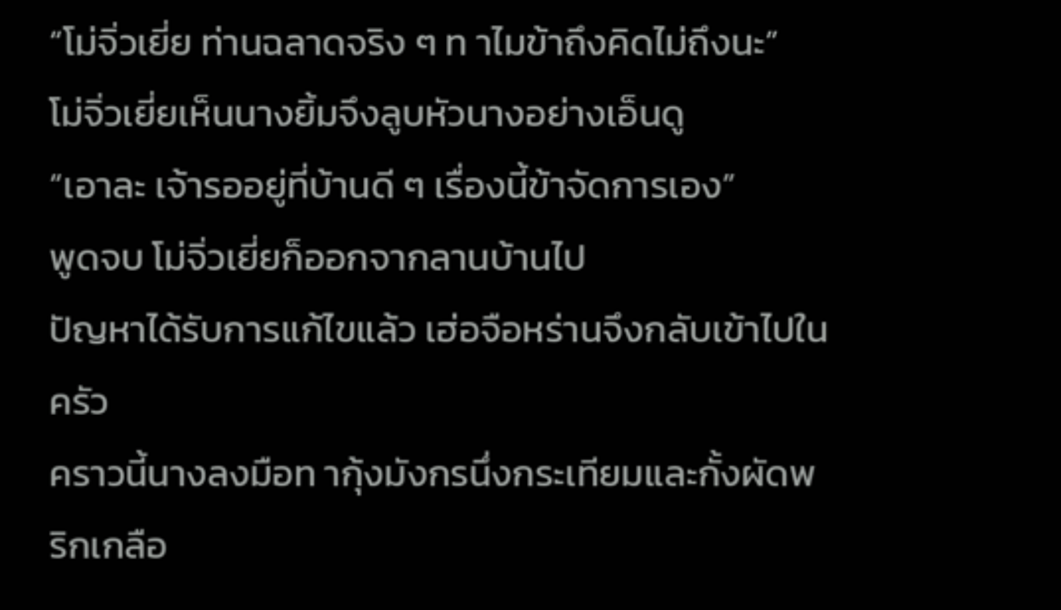“โม่จิ่วเยี่ย ท่านฉลาดจริง ๆ ท าไมข้าถึงคิดไม่ถึงนะ”
โม่จิ่วเยี่ยเห็นนางยิ้มจึงลูบหัวนางอย่างเอ็นดู
“เอาละ เจ้ารออยู่ที่บ้านดี ๆ เรื่องนี้ข้าจัดการเอง”
พูดจบ โม่จิ่วเยี่ยก็ออกจากลานบ้านไป
ปัญหาได้รับการแก้ไขแล้ว เฮ่อจือหร่านจึงกลับเข้าไปในครัว
คราวนี้นางลงมือท ากุ้งมังกรนึ่งกระเทียมและกั้งผัดพริกเกลือ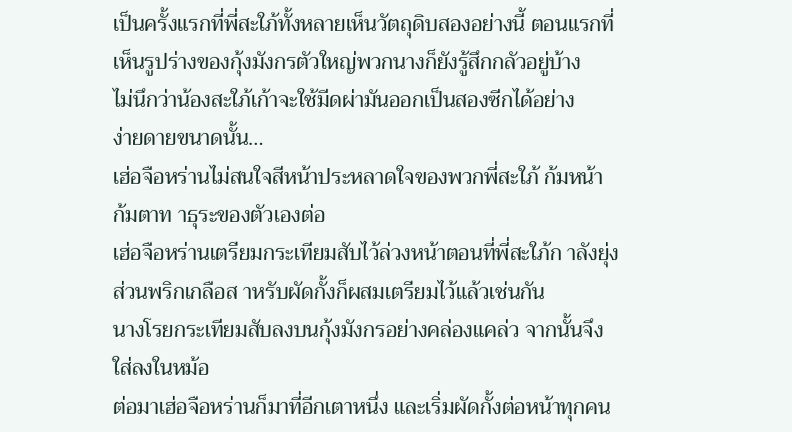เป็นครั้งแรกที่พี่สะใภ้ทั้งหลายเห็นวัตถุดิบสองอย่างนี้ ตอนแรกที่
เห็นรูปร่างของกุ้งมังกรตัวใหญ่พวกนางก็ยังรู้สึกกลัวอยู่บ้าง
ไม่นึกว่าน้องสะใภ้เก้าจะใช้มีดผ่ามันออกเป็นสองซีกได้อย่าง
ง่ายดายขนาดนั้น…
เฮ่อจือหร่านไม่สนใจสีหน้าประหลาดใจของพวกพี่สะใภ้ ก้มหน้า
ก้มตาท าธุระของตัวเองต่อ
เฮ่อจือหร่านเตรียมกระเทียมสับไว้ล่วงหน้าตอนที่พี่สะใภ้ก าลังยุ่ง
ส่วนพริกเกลือส าหรับผัดกั้งก็ผสมเตรียมไว้แล้วเช่นกัน
นางโรยกระเทียมสับลงบนกุ้งมังกรอย่างคล่องแคล่ว จากนั้นจึง
ใส่ลงในหม้อ
ต่อมาเฮ่อจือหร่านก็มาที่อีกเตาหนึ่ง และเริ่มผัดกั้งต่อหน้าทุกคน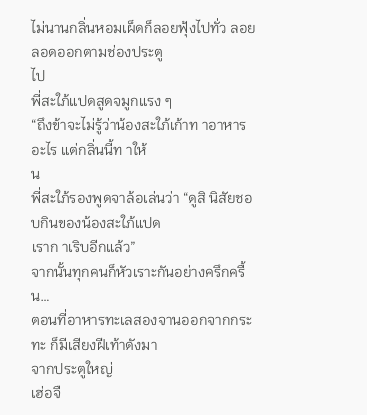ไม่นานกลิ่นหอมเผ็ดก็ลอยฟุ้งไปทั่ว ลอยลอดออกตามช่องประตู
ไป
พี่สะใภ้แปดสูดจมูกแรง ๆ
“ถึงข้าจะไม่รู้ว่าน้องสะใภ้เก้าท าอาหารอะไร แต่กลิ่นนี้ท าให้
น
พี่สะใภ้รองพูดจาล้อเล่นว่า “ดูสิ นิสัยชอบกินของน้องสะใภ้แปด
เราก าเริบอีกแล้ว”
จากนั้นทุกคนก็หัวเราะกันอย่างครึกครื้น…
ตอนที่อาหารทะเลสองจานออกจากกระทะ ก็มีเสียงฝีเท้าดังมา
จากประตูใหญ่
เฮ่อจื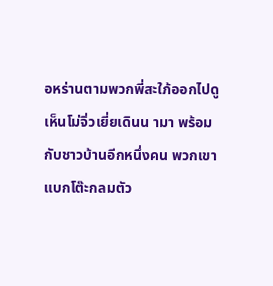อหร่านตามพวกพี่สะใภ้ออกไปดู
เห็นโม่จิ่วเยี่ยเดินน ามา พร้อมกับชาวบ้านอีกหนึ่งคน พวกเขา
แบกโต๊ะกลมตัว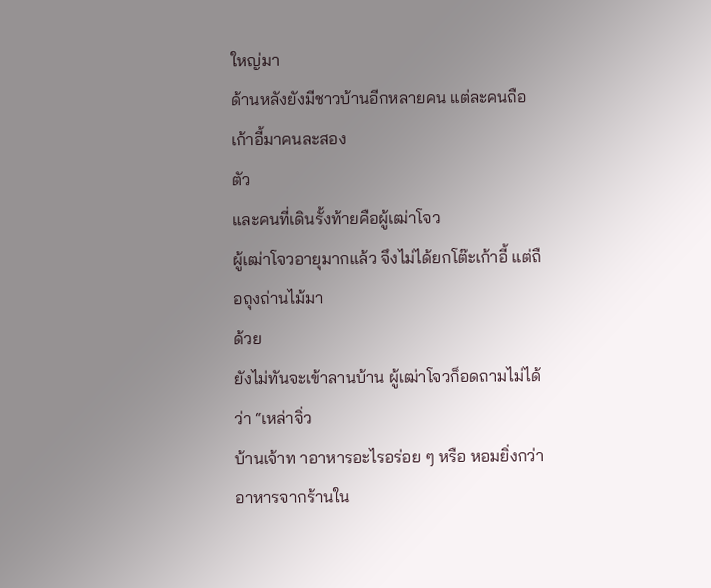ใหญ่มา
ด้านหลังยังมีชาวบ้านอีกหลายคน แต่ละคนถือเก้าอี้มาคนละสอง
ตัว
และคนที่เดินรั้งท้ายคือผู้เฒ่าโจว
ผู้เฒ่าโจวอายุมากแล้ว จึงไม่ได้ยกโต๊ะเก้าอี้ แต่ถือถุงถ่านไม้มา
ด้วย
ยังไม่ทันจะเข้าลานบ้าน ผู้เฒ่าโจวก็อดถามไม่ได้ว่า “เหล่าจิ่ว
บ้านเจ้าท าอาหารอะไรอร่อย ๆ หรือ หอมยิ่งกว่าอาหารจากร้านใน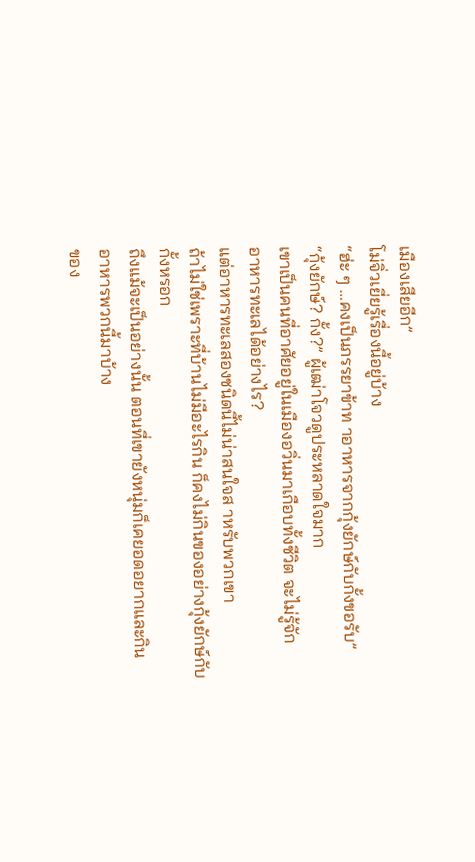เมืองเสียอีก”
โม่จิ่วเยี่ยรู้เรื่องนี้อยู่บ้าง
“ฮ่ะ ๆ …คงเป็นภรรยาข้าท าอาหารจากกุ้งยักษ์กับกั้งขอรับ”
“กุ้งยักษ์? กั้ง?” ผู้เฒ่าโจวดูประหลาดใจมาก
เขาเป็นคนที่อาศัยอยู่ในเมืองอวิ่นมาเกือบทั้งชีวิต จะไม่รู้จัก
อาหารทะเลได้อย่างไร?
แต่อาหารทะเลสองชนิดนี้ไม่น่าสนใจส าหรับพวกเขา
ถ้าไม่ใช่เพราะที่บ้านไม่มีอะไรกิน ก็คงไม่กินของอย่างกุ้งยักษ์กับ
กั้งหรอก
ถึงแม้จะเป็นอย่างนั้น ตอนที่เขายังหนุ่มก็เคยอดอยากและกิน
อาหารพวกนี้มาบ้าง
ของ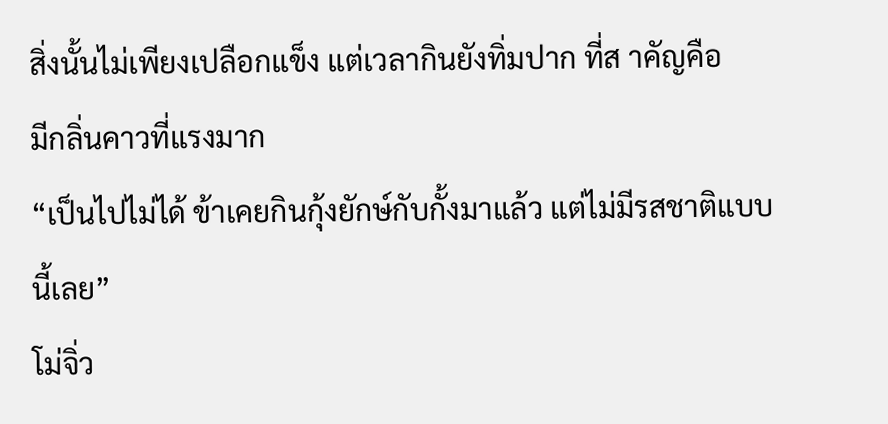สิ่งนั้นไม่เพียงเปลือกแข็ง แต่เวลากินยังทิ่มปาก ที่ส าคัญคือ
มีกลิ่นคาวที่แรงมาก
“เป็นไปไม่ได้ ข้าเคยกินกุ้งยักษ์กับกั้งมาแล้ว แต่ไม่มีรสชาติแบบ
นี้เลย”
โม่จิ่ว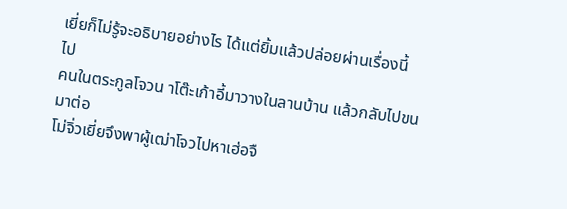เยี่ยก็ไม่รู้จะอธิบายอย่างไร ได้แต่ยิ้มแล้วปล่อยผ่านเรื่องนี้
ไป
คนในตระกูลโจวน าโต๊ะเก้าอี้มาวางในลานบ้าน แล้วกลับไปขน
มาต่อ
โม่จิ่วเยี่ยจึงพาผู้เฒ่าโจวไปหาเฮ่อจื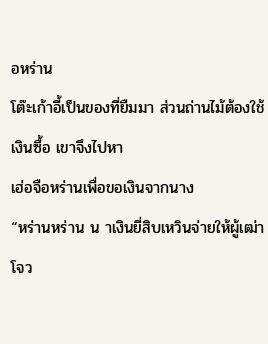อหร่าน
โต๊ะเก้าอี้เป็นของที่ยืมมา ส่วนถ่านไม้ต้องใช้เงินซื้อ เขาจึงไปหา
เฮ่อจือหร่านเพื่อขอเงินจากนาง
“หร่านหร่าน น าเงินยี่สิบเหวินจ่ายให้ผู้เฒ่าโจว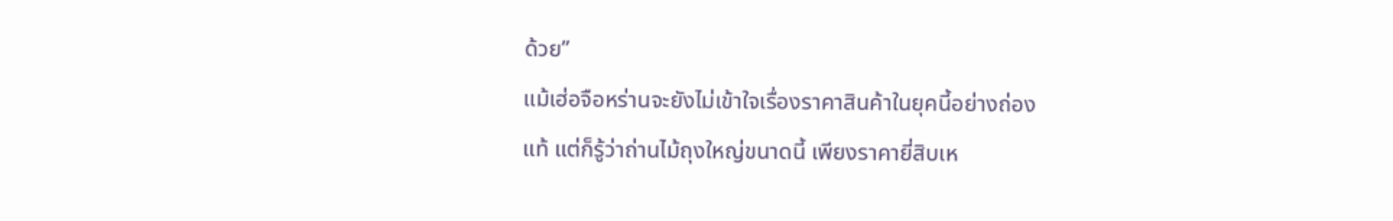ด้วย”
แม้เฮ่อจือหร่านจะยังไม่เข้าใจเรื่องราคาสินค้าในยุคนี้อย่างถ่อง
แท้ แต่ก็รู้ว่าถ่านไม้ถุงใหญ่ขนาดนี้ เพียงราคายี่สิบเห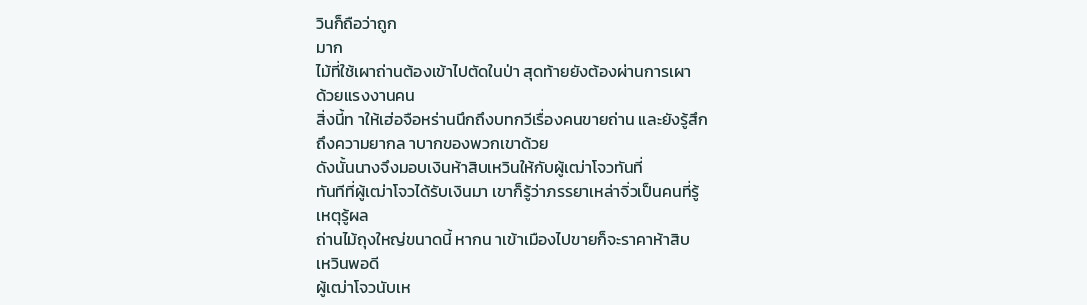วินก็ถือว่าถูก
มาก
ไม้ที่ใช้เผาถ่านต้องเข้าไปตัดในป่า สุดท้ายยังต้องผ่านการเผา
ด้วยแรงงานคน
สิ่งนี้ท าให้เฮ่อจือหร่านนึกถึงบทกวีเรื่องคนขายถ่าน และยังรู้สึก
ถึงความยากล าบากของพวกเขาด้วย
ดังนั้นนางจึงมอบเงินห้าสิบเหวินให้กับผู้เฒ่าโจวทันที่
ทันทีที่ผู้เฒ่าโจวได้รับเงินมา เขาก็รู้ว่าภรรยาเหล่าจิ่วเป็นคนที่รู้
เหตุรู้ผล
ถ่านไม้ถุงใหญ่ขนาดนี้ หากน าเข้าเมืองไปขายก็จะราคาห้าสิบ
เหวินพอดี
ผู้เฒ่าโจวนับเห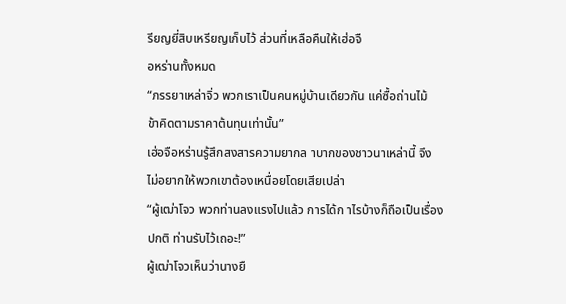รียญยี่สิบเหรียญเก็บไว้ ส่วนที่เหลือคืนให้เฮ่อจื
อหร่านทั้งหมด
“ภรรยาเหล่าจิ่ว พวกเราเป็นคนหมู่บ้านเดียวกัน แค่ซื้อถ่านไม้
ข้าคิดตามราคาต้นทุนเท่านั้น”
เฮ่อจือหร่านรู้สึกสงสารความยากล าบากของชาวนาเหล่านี้ จึง
ไม่อยากให้พวกเขาต้องเหนื่อยโดยเสียเปล่า
“ผู้เฒ่าโจว พวกท่านลงแรงไปแล้ว การได้ก าไรบ้างก็ถือเป็นเรื่อง
ปกติ ท่านรับไว้เถอะ!”
ผู้เฒ่าโจวเห็นว่านางยื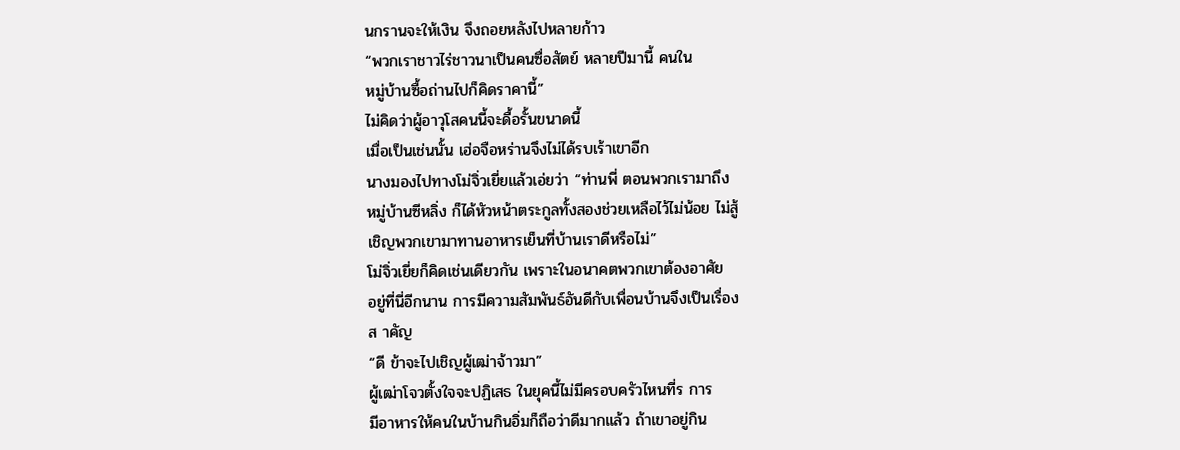นกรานจะให้เงิน จึงถอยหลังไปหลายก้าว
“พวกเราชาวไร่ชาวนาเป็นคนซื่อสัตย์ หลายปีมานี้ คนใน
หมู่บ้านซื้อถ่านไปก็คิดราคานี้”
ไม่คิดว่าผู้อาวุโสคนนี้จะดื้อรั้นขนาดนี้
เมื่อเป็นเช่นนั้น เฮ่อจือหร่านจึงไม่ได้รบเร้าเขาอีก
นางมองไปทางโม่จิ่วเยี่ยแล้วเอ่ยว่า “ท่านพี่ ตอนพวกเรามาถึง
หมู่บ้านซีหลิ่ง ก็ได้หัวหน้าตระกูลทั้งสองช่วยเหลือไว้ไม่น้อย ไม่สู้
เชิญพวกเขามาทานอาหารเย็นที่บ้านเราดีหรือไม่”
โม่จิ่วเยี่ยก็คิดเช่นเดียวกัน เพราะในอนาคตพวกเขาต้องอาศัย
อยู่ที่นี่อีกนาน การมีความสัมพันธ์อันดีกับเพื่อนบ้านจึงเป็นเรื่อง
ส าคัญ
“ดี ข้าจะไปเชิญผู้เฒ่าจ้าวมา”
ผู้เฒ่าโจวตั้งใจจะปฏิเสธ ในยุคนี้ไม่มีครอบครัวไหนที่ร การ
มีอาหารให้คนในบ้านกินอิ่มก็ถือว่าดีมากแล้ว ถ้าเขาอยู่กิน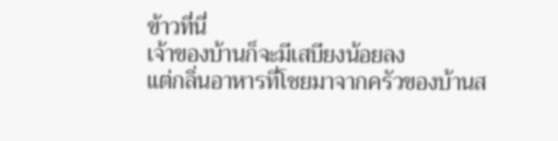ข้าวที่นี่
เจ้าของบ้านก็จะมีเสบียงน้อยลง
แต่กลิ่นอาหารที่โชยมาจากครัวของบ้านส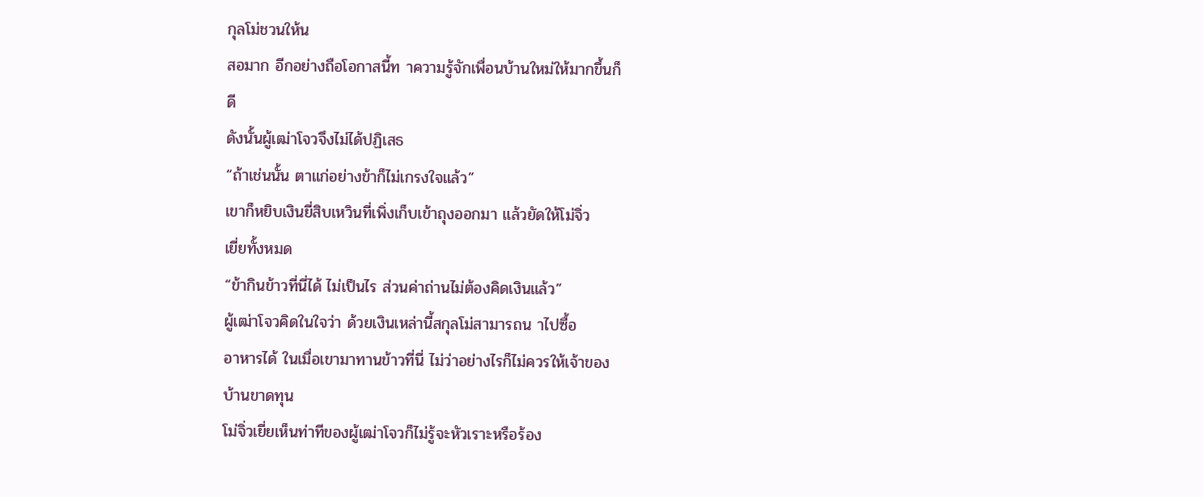กุลโม่ชวนให้น
สอมาก อีกอย่างถือโอกาสนี้ท าความรู้จักเพื่อนบ้านใหม่ให้มากขึ้นก็
ดี
ดังนั้นผู้เฒ่าโจวจึงไม่ได้ปฏิเสธ
“ถ้าเช่นนั้น ตาแก่อย่างข้าก็ไม่เกรงใจแล้ว”
เขาก็หยิบเงินยี่สิบเหวินที่เพิ่งเก็บเข้าถุงออกมา แล้วยัดให้โม่จิ่ว
เยี่ยทั้งหมด
“ข้ากินข้าวที่นี่ได้ ไม่เป็นไร ส่วนค่าถ่านไม่ต้องคิดเงินแล้ว”
ผู้เฒ่าโจวคิดในใจว่า ด้วยเงินเหล่านี้สกุลโม่สามารถน าไปซื้อ
อาหารได้ ในเมื่อเขามาทานข้าวที่นี่ ไม่ว่าอย่างไรก็ไม่ควรให้เจ้าของ
บ้านขาดทุน
โม่จิ่วเยี่ยเห็นท่าทีของผู้เฒ่าโจวก็ไม่รู้จะหัวเราะหรือร้อง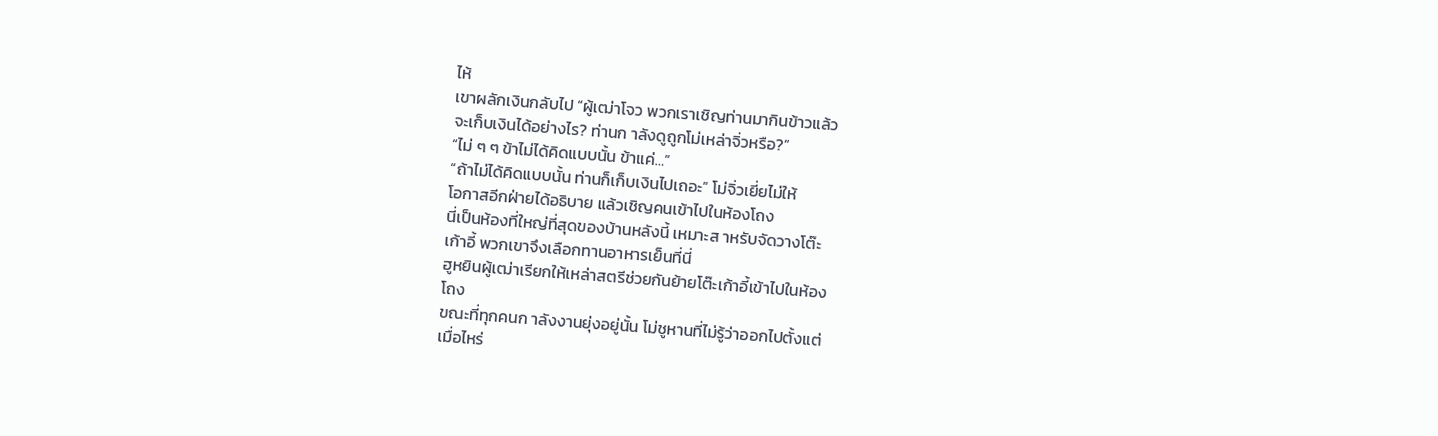ไห้
เขาผลักเงินกลับไป “ผู้เฒ่าโจว พวกเราเชิญท่านมากินข้าวแล้ว
จะเก็บเงินได้อย่างไร? ท่านก าลังดูถูกโม่เหล่าจิ่วหรือ?”
“ไม่ ๆ ๆ ข้าไม่ได้คิดแบบนั้น ข้าแค่…”
“ถ้าไม่ได้คิดแบบนั้น ท่านก็เก็บเงินไปเถอะ” โม่จิ่วเยี่ยไม่ให้
โอกาสอีกฝ่ายได้อธิบาย แล้วเชิญคนเข้าไปในห้องโถง
นี่เป็นห้องที่ใหญ่ที่สุดของบ้านหลังนี้ เหมาะส าหรับจัดวางโต๊ะ
เก้าอี้ พวกเขาจึงเลือกทานอาหารเย็นที่นี่
ฮูหยินผู้เฒ่าเรียกให้เหล่าสตรีช่วยกันย้ายโต๊ะเก้าอี้เข้าไปในห้อง
โถง
ขณะที่ทุกคนก าลังงานยุ่งอยู่นั้น โม่ชูหานที่ไม่รู้ว่าออกไปตั้งแต่
เมื่อไหร่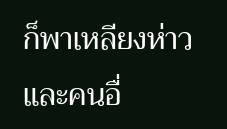ก็พาเหลียงห่าวและคนอื่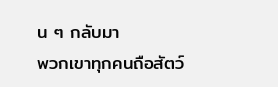น ๆ กลับมา
พวกเขาทุกคนถือสัตว์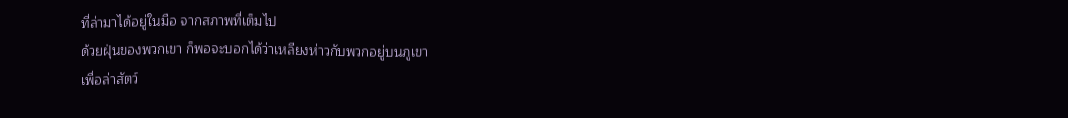ที่ล่ามาได้อยู่ในมือ จากสภาพที่เต็มไป
ด้วยฝุ่นของพวกเขา ก็พอจะบอกได้ว่าเหลียงห่าวกับพวกอยู่บนภูเขา
เพื่อล่าสัตว์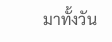มาทั้งวัน